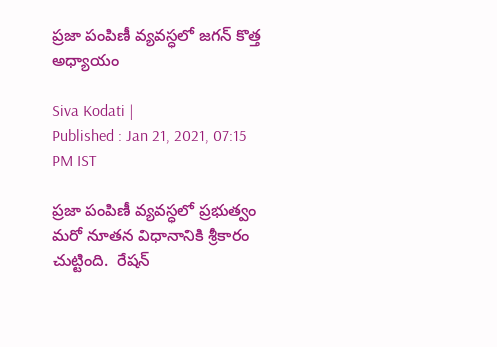ప్రజా పంపిణీ వ్యవస్ధలో జగన్ కొత్త అధ్యాయం

Siva Kodati |
Published : Jan 21, 2021, 07:15 PM IST

ప్రజా పంపిణీ వ్యవస్ధలో ప్రభుత్వం మరో నూతన విధానానికి శ్రీకారం చుట్టింది.  రేషన్‌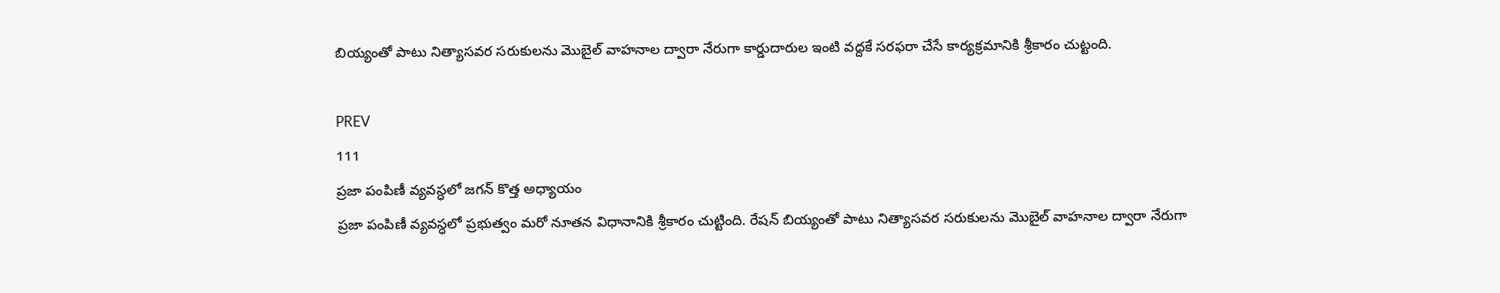బియ్యంతో పాటు నిత్యాసవర సరుకులను మొబైల్‌ వాహనాల ద్వారా నేరుగా కార్డుదారుల ఇంటి వద్దకే సరఫరా చేసే కార్యక్రమానికి శ్రీకారం చుట్టంది.

PREV
111
ప్రజా పంపిణీ వ్యవస్ధలో జగన్ కొత్త అధ్యాయం
ప్రజా పంపిణీ వ్యవస్ధలో ప్రభుత్వం మరో నూతన విధానానికి శ్రీకారం చుట్టింది. రేషన్‌ బియ్యంతో పాటు నిత్యాసవర సరుకులను మొబైల్‌ వాహనాల ద్వారా నేరుగా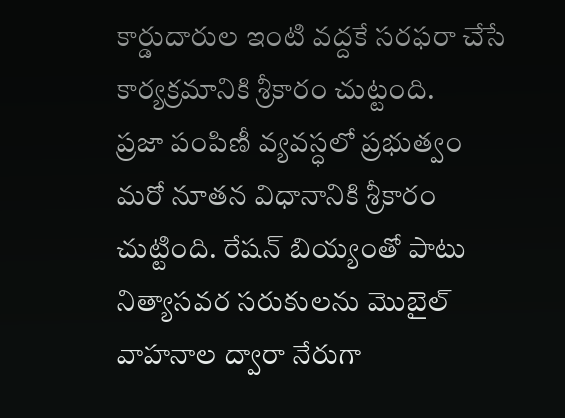కార్డుదారుల ఇంటి వద్దకే సరఫరా చేసే కార్యక్రమానికి శ్రీకారం చుట్టంది.
ప్రజా పంపిణీ వ్యవస్ధలో ప్రభుత్వం మరో నూతన విధానానికి శ్రీకారం చుట్టింది. రేషన్‌ బియ్యంతో పాటు నిత్యాసవర సరుకులను మొబైల్‌ వాహనాల ద్వారా నేరుగా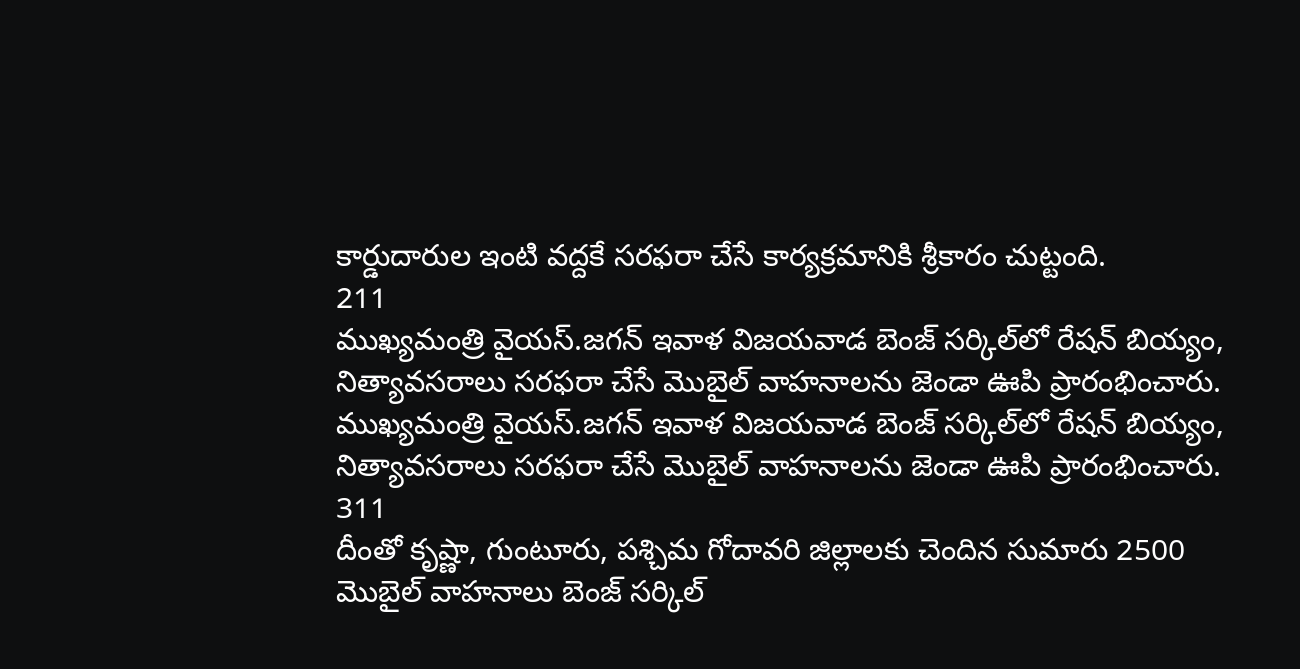కార్డుదారుల ఇంటి వద్దకే సరఫరా చేసే కార్యక్రమానికి శ్రీకారం చుట్టంది.
211
ముఖ్యమంత్రి వైయస్‌.జగన్‌ ఇవాళ విజయవాడ బెంజ్‌ సర్కిల్‌లో రేషన్‌ బియ్యం, నిత్యావసరాలు సరఫరా చేసే మొబైల్‌ వాహనాలను జెండా ఊపి ప్రారంభించారు.
ముఖ్యమంత్రి వైయస్‌.జగన్‌ ఇవాళ విజయవాడ బెంజ్‌ సర్కిల్‌లో రేషన్‌ బియ్యం, నిత్యావసరాలు సరఫరా చేసే మొబైల్‌ వాహనాలను జెండా ఊపి ప్రారంభించారు.
311
దీంతో కృష్ణా, గుంటూరు, పశ్చిమ గోదావరి జిల్లాలకు చెందిన సుమారు 2500 మొబైల్‌ వాహనాలు బెంజ్‌ సర్కిల్‌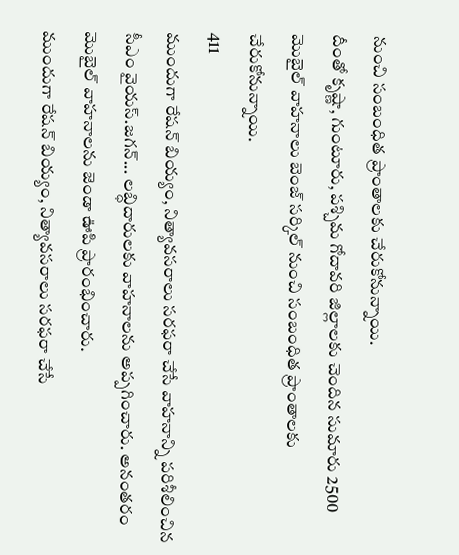నుంచి సంబంధిత ప్రాంతాలకు చేరుకోనున్నాయి.
దీంతో కృష్ణా, గుంటూరు, పశ్చిమ గోదావరి జిల్లాలకు చెందిన సుమారు 2500 మొబైల్‌ వాహనాలు బెంజ్‌ సర్కిల్‌ నుంచి సంబంధిత ప్రాంతాలకు చేరుకోనున్నాయి.
411
ముందుగా రేషన్‌ బియ్యం, నిత్యావసరాలు సరఫరా చేసే వాహనాన్ని పరిశీలించిన సీఎం వైయస్‌.జగన్‌... లబ్ధిదారులకు వాహనాలను అప్పగించారు. అనంతరం మొబైల్‌ వాహనాలను జెండా ఊపి ప్రారంభించారు.
ముందుగా రేషన్‌ బియ్యం, నిత్యావసరాలు సరఫరా చేసే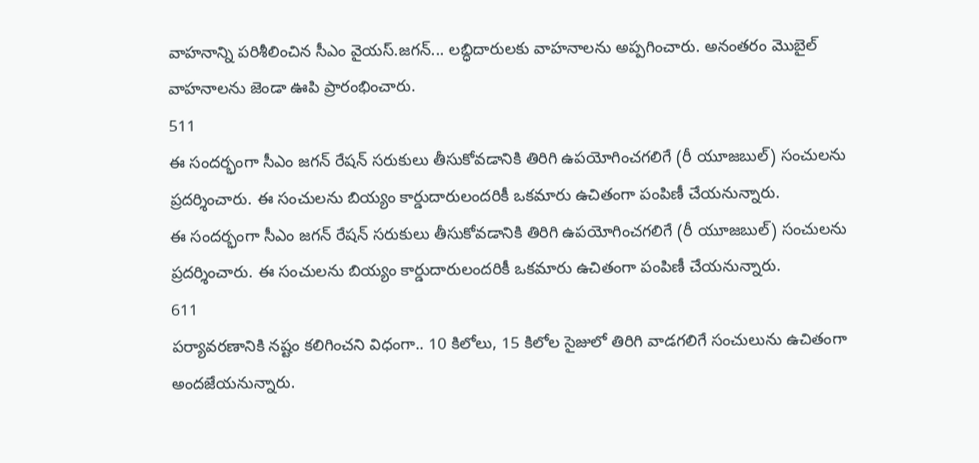వాహనాన్ని పరిశీలించిన సీఎం వైయస్‌.జగన్‌... లబ్ధిదారులకు వాహనాలను అప్పగించారు. అనంతరం మొబైల్‌ వాహనాలను జెండా ఊపి ప్రారంభించారు.
511
ఈ సందర్భంగా సీఎం జగన్‌ రేషన్‌ సరుకులు తీసుకోవడానికి తిరిగి ఉపయోగించగలిగే (రీ యూజబుల్‌) సంచులను ప్రదర్శించారు. ఈ సంచులను బియ్యం కార్డుదారులందరికీ ఒకమారు ఉచితంగా పంపిణీ చేయనున్నారు.
ఈ సందర్భంగా సీఎం జగన్‌ రేషన్‌ సరుకులు తీసుకోవడానికి తిరిగి ఉపయోగించగలిగే (రీ యూజబుల్‌) సంచులను ప్రదర్శించారు. ఈ సంచులను బియ్యం కార్డుదారులందరికీ ఒకమారు ఉచితంగా పంపిణీ చేయనున్నారు.
611
పర్యావరణానికి నష్టం కలిగించని విధంగా.. 10 కిలోలు, 15 కిలోల సైజులో తిరిగి వాడగలిగే సంచులును ఉచితంగా అందజేయనున్నారు.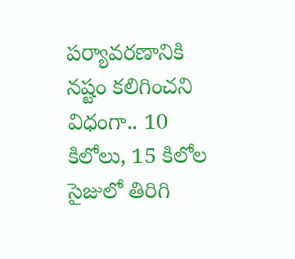పర్యావరణానికి నష్టం కలిగించని విధంగా.. 10 కిలోలు, 15 కిలోల సైజులో తిరిగి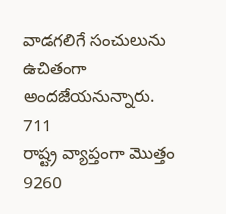వాడగలిగే సంచులును ఉచితంగా అందజేయనున్నారు.
711
రాష్ట్ర వ్యాప్తంగా మొత్తం 9260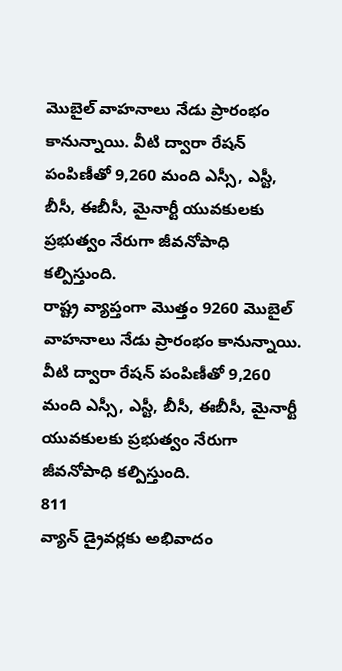మొబైల్‌ వాహనాలు నేడు ప్రారంభం కానున్నాయి. వీటి ద్వారా రేషన్‌ పంపిణీతో 9,260 మంది ఎస్సీ, ఎస్టీ, బీసీ, ఈబీసీ, మైనార్టీ యువకులకు ప్రభుత్వం నేరుగా జీవనోపాధి కల్పిస్తుంది.
రాష్ట్ర వ్యాప్తంగా మొత్తం 9260 మొబైల్‌ వాహనాలు నేడు ప్రారంభం కానున్నాయి. వీటి ద్వారా రేషన్‌ పంపిణీతో 9,260 మంది ఎస్సీ, ఎస్టీ, బీసీ, ఈబీసీ, మైనార్టీ యువకులకు ప్రభుత్వం నేరుగా జీవనోపాధి కల్పిస్తుంది.
811
వ్యాన్ డ్రైవర్లకు అభివాదం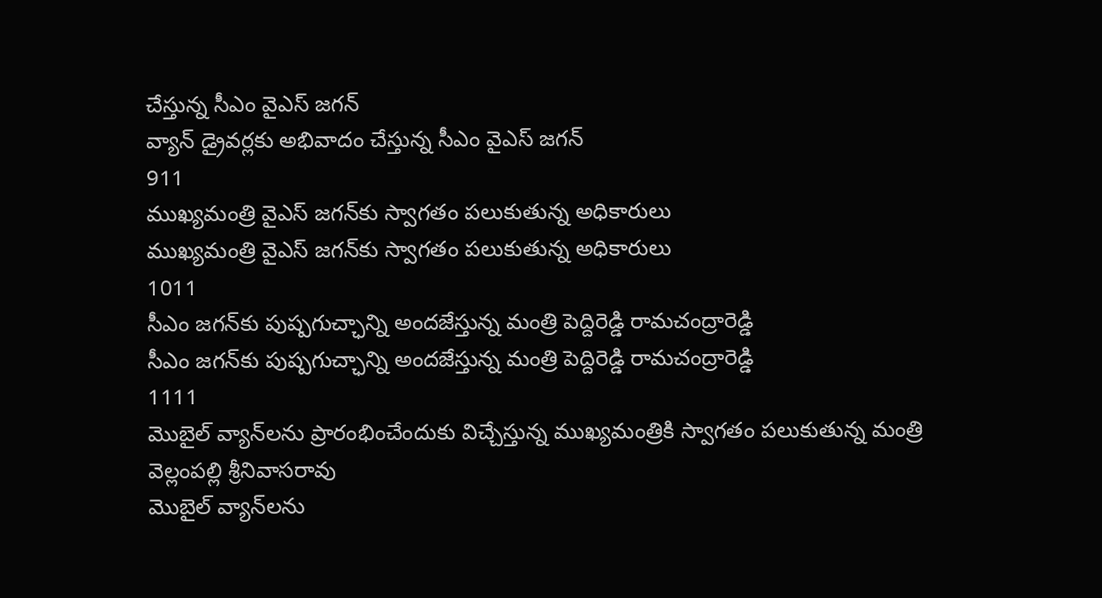చేస్తున్న సీఎం వైఎస్ జగన్
వ్యాన్ డ్రైవర్లకు అభివాదం చేస్తున్న సీఎం వైఎస్ జగన్
911
ముఖ్యమంత్రి వైఎస్ జగన్‌కు స్వాగతం పలుకుతున్న అధికారులు
ముఖ్యమంత్రి వైఎస్ జగన్‌కు స్వాగతం పలుకుతున్న అధికారులు
1011
సీఎం జగన్‌కు పుష్పగుచ్ఛాన్ని అందజేస్తున్న మంత్రి పెద్దిరెడ్డి రామచంద్రారెడ్డి
సీఎం జగన్‌కు పుష్పగుచ్ఛాన్ని అందజేస్తున్న మంత్రి పెద్దిరెడ్డి రామచంద్రారెడ్డి
1111
మొబైల్ వ్యాన్‌లను ప్రారంభించేందుకు విచ్చేస్తున్న ముఖ్యమంత్రికి స్వాగతం పలుకుతున్న మంత్రి వెల్లంపల్లి శ్రీనివాసరావు
మొబైల్ వ్యాన్‌లను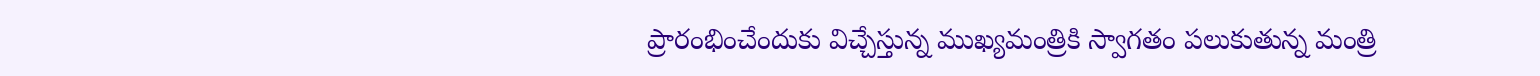ప్రారంభించేందుకు విచ్చేస్తున్న ముఖ్యమంత్రికి స్వాగతం పలుకుతున్న మంత్రి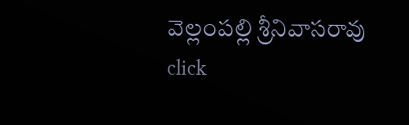వెల్లంపల్లి శ్రీనివాసరావు
click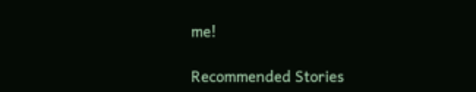me!

Recommended Stories